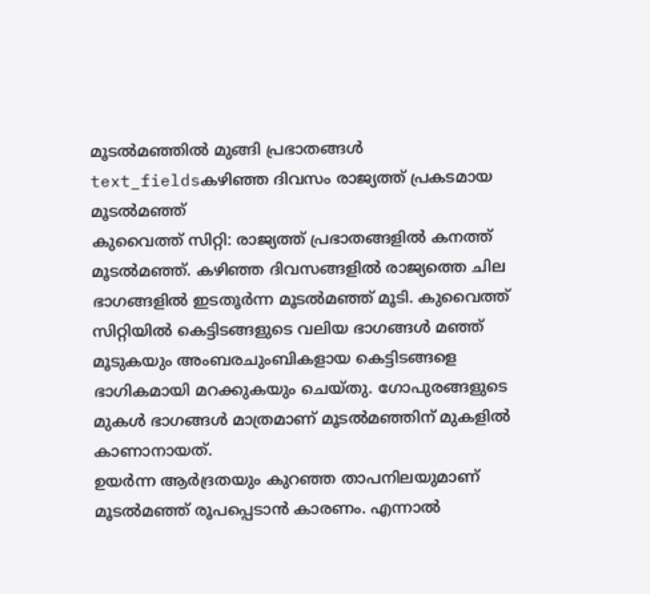മൂടൽമഞ്ഞിൽ മുങ്ങി പ്രഭാതങ്ങൾ
text_fieldsകഴിഞ്ഞ ദിവസം രാജ്യത്ത് പ്രകടമായ മൂടൽമഞ്ഞ്
കുവൈത്ത് സിറ്റി: രാജ്യത്ത് പ്രഭാതങ്ങളിൽ കനത്ത് മൂടൽമഞ്ഞ്. കഴിഞ്ഞ ദിവസങ്ങളിൽ രാജ്യത്തെ ചില ഭാഗങ്ങളിൽ ഇടതൂർന്ന മൂടൽമഞ്ഞ് മൂടി. കുവൈത്ത് സിറ്റിയിൽ കെട്ടിടങ്ങളുടെ വലിയ ഭാഗങ്ങൾ മഞ്ഞ് മൂടുകയും അംബരചുംബികളായ കെട്ടിടങ്ങളെ ഭാഗികമായി മറക്കുകയും ചെയ്തു. ഗോപുരങ്ങളുടെ മുകൾ ഭാഗങ്ങൾ മാത്രമാണ് മൂടൽമഞ്ഞിന് മുകളിൽ കാണാനായത്.
ഉയർന്ന ആർദ്രതയും കുറഞ്ഞ താപനിലയുമാണ് മൂടൽമഞ്ഞ് രൂപപ്പെടാൻ കാരണം. എന്നാൽ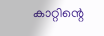കാറ്റിന്റെ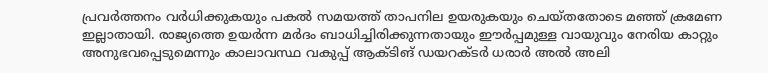പ്രവർത്തനം വർധിക്കുകയും പകൽ സമയത്ത് താപനില ഉയരുകയും ചെയ്തതോടെ മഞ്ഞ് ക്രമേണ ഇല്ലാതായി. രാജ്യത്തെ ഉയർന്ന മർദം ബാധിച്ചിരിക്കുന്നതായും ഈർപ്പമുള്ള വായുവും നേരിയ കാറ്റും അനുഭവപ്പെടുമെന്നും കാലാവസ്ഥ വകുപ്പ് ആക്ടിങ് ഡയറക്ടർ ധരാർ അൽ അലി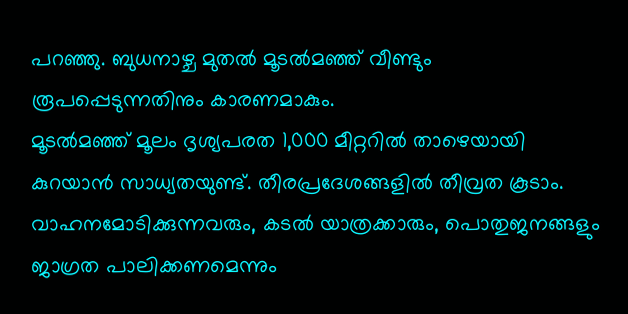പറഞ്ഞു. ബുധനാഴ്ച മുതൽ മൂടൽമഞ്ഞ് വീണ്ടും രൂപപ്പെടുന്നതിനും കാരണമാകും.
മൂടൽമഞ്ഞ് മൂലം ദൃശ്യപരത 1,000 മീറ്ററിൽ താഴെയായി കുറയാൻ സാധ്യതയുണ്ട്. തീരപ്രദേശങ്ങളിൽ തീവ്രത കൂടാം. വാഹനമോടിക്കുന്നവരും, കടൽ യാത്രക്കാരും, പൊതുജനങ്ങളും ജാഗ്രത പാലിക്കണമെന്നും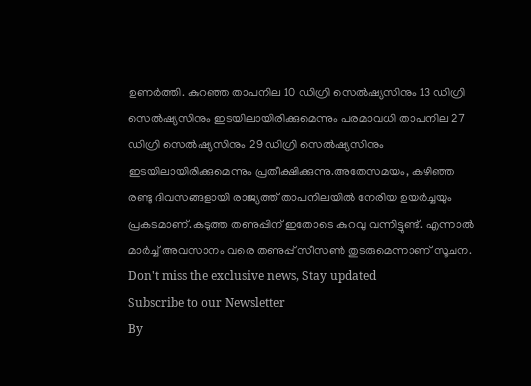ഉണർത്തി. കുറഞ്ഞ താപനില 10 ഡിഗ്രി സെൽഷ്യസിനും 13 ഡിഗ്രി സെൽഷ്യസിനും ഇടയിലായിരിക്കുമെന്നും പരമാവധി താപനില 27 ഡിഗ്രി സെൽഷ്യസിനും 29 ഡിഗ്രി സെൽഷ്യസിനും ഇടയിലായിരിക്കുമെന്നും പ്രതീക്ഷിക്കുന്നു.അതേസമയം, കഴിഞ്ഞ രണ്ടു ദിവസങ്ങളായി രാജ്യത്ത് താപനിലയിൽ നേരിയ ഉയർച്ചയും പ്രകടമാണ്.കടുത്ത തണുപ്പിന് ഇതോടെ കുറവു വന്നിട്ടുണ്ട്. എന്നാൽ മാർച്ച് അവസാനം വരെ തണുപ്പ് സീസൺ തുടരുമെന്നാണ് സൂചന.
Don't miss the exclusive news, Stay updated
Subscribe to our Newsletter
By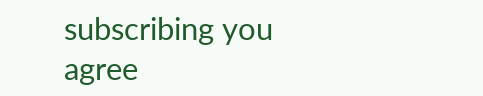subscribing you agree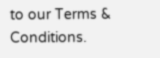to our Terms & Conditions.